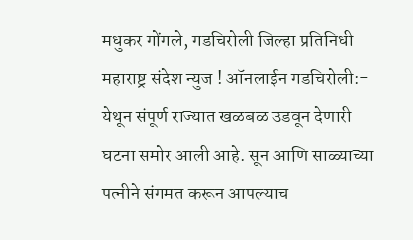मधुकर गोंगले, गडचिरोली जिल्हा प्रतिनिधी
महाराष्ट्र संदेश न्युज ! ऑनलाईन गडचिरोली:- येथून संपूर्ण राज्यात खळबळ उडवून देणारी घटना समोर आली आहे. सून आणि साळ्याच्या पत्नीने संगमत करून आपल्याच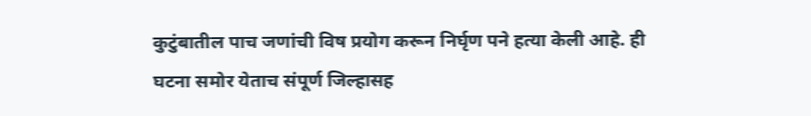कुटुंबातील पाच जणांची विष प्रयोग करून निर्घृण पने हत्या केली आहे. ही घटना समोर येताच संपूर्ण जिल्हासह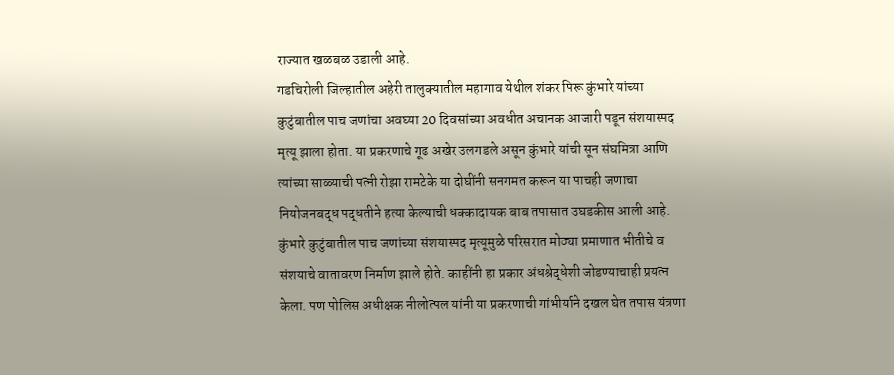राज्यात खळबळ उडाली आहे.
गडचिरोली जिल्हातील अहेरी तालुक्यातील महागाव येथील शंकर पिरू कुंभारे यांच्या कुटुंबातील पाच जणांचा अवघ्या 20 दिवसांच्या अवधीत अचानक आजारी पडून संशयास्पद मृत्यू झाला होता. या प्रकरणाचे गूढ अखेर उलगडले असून कुंभारे यांची सून संघमित्रा आणि त्यांच्या साळ्याची पत्नी रोझा रामटेके या दोघींनी सनगमत करून या पाचही जणाचा नियोजनबद्ध पद्धतीने हत्या केल्याची धक्कादायक बाब तपासात उघडकीस आली आहे.
कुंभारे कुटुंबातील पाच जणांच्या संशयास्पद मृत्यूमुळे परिसरात मोठ्या प्रमाणात भीतीचे व संशयाचे वातावरण निर्माण झाले होते. काहींनी हा प्रकार अंधश्रेद्धेशी जोडण्याचाही प्रयत्न केला. पण पोलिस अधीक्षक नीलोत्पल यांनी या प्रकरणाची गांभीर्याने दखल घेत तपास यंत्रणा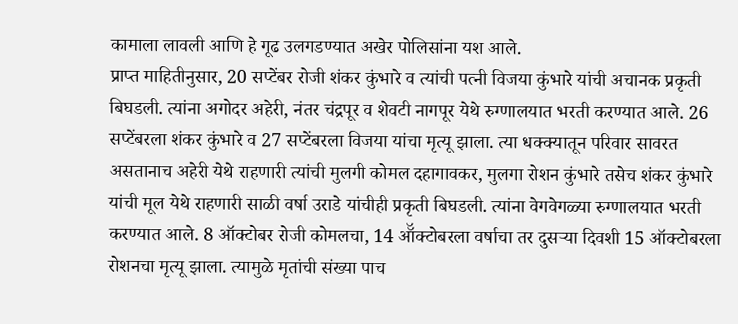कामाला लावली आणि हे गूढ उलगडण्यात अखेर पोलिसांना यश आले.
प्राप्त माहितीनुसार, 20 सप्टेंबर रोजी शंकर कुंभारे व त्यांची पत्नी विजया कुंभारे यांची अचानक प्रकृती बिघडली. त्यांना अगोदर अहेरी, नंतर चंद्रपूर व शेवटी नागपूर येथे रुग्णालयात भरती करण्यात आले. 26 सप्टेंबरला शंकर कुंभारे व 27 सप्टेंबरला विजया यांचा मृत्यू झाला. त्या धक्क्यातून परिवार सावरत असतानाच अहेरी येथे राहणारी त्यांची मुलगी कोमल दहागावकर, मुलगा रोशन कुंभारे तसेच शंकर कुंभारे यांची मूल येथे राहणारी साळी वर्षा उराडे यांचीही प्रकृती बिघडली. त्यांना वेगवेगळ्या रुग्णालयात भरती करण्यात आले. 8 ऑक्टोबर रोजी कोमलचा, 14 ऑॅक्टोबरला वर्षाचा तर दुसऱ्या दिवशी 15 ऑक्टोबरला रोशनचा मृत्यू झाला. त्यामुळे मृतांची संख्या पाच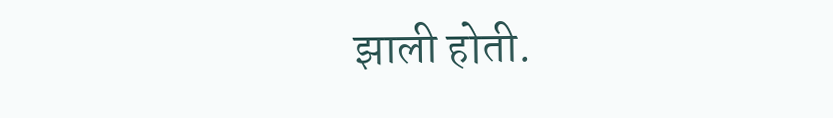झाली होती.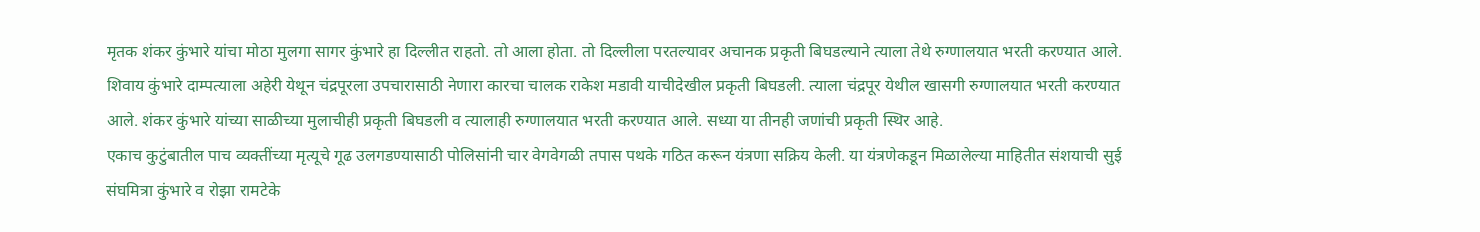मृतक शंकर कुंभारे यांचा मोठा मुलगा सागर कुंभारे हा दिल्लीत राहतो. तो आला होता. तो दिल्लीला परतल्यावर अचानक प्रकृती बिघडल्याने त्याला तेथे रुग्णालयात भरती करण्यात आले. शिवाय कुंभारे दाम्पत्याला अहेरी येथून चंद्रपूरला उपचारासाठी नेणारा कारचा चालक राकेश मडावी याचीदेखील प्रकृती बिघडली. त्याला चंद्रपूर येथील खासगी रुग्णालयात भरती करण्यात आले. शंकर कुंभारे यांच्या साळीच्या मुलाचीही प्रकृती बिघडली व त्यालाही रुग्णालयात भरती करण्यात आले. सध्या या तीनही जणांची प्रकृती स्थिर आहे.
एकाच कुटुंबातील पाच व्यक्तींच्या मृत्यूचे गूढ उलगडण्यासाठी पोलिसांनी चार वेगवेगळी तपास पथके गठित करून यंत्रणा सक्रिय केली. या यंत्रणेकडून मिळालेल्या माहितीत संशयाची सुई संघमित्रा कुंभारे व रोझा रामटेके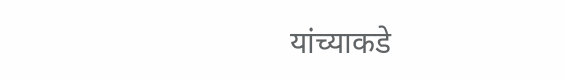यांच्याकडे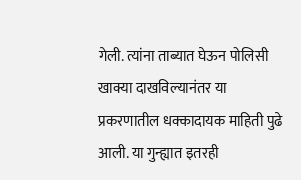गेली. त्यांना ताब्यात घेऊन पोलिसी खाक्या दाखविल्यानंतर या प्रकरणातील धक्कादायक माहिती पुढे आली. या गुन्ह्यात इतरही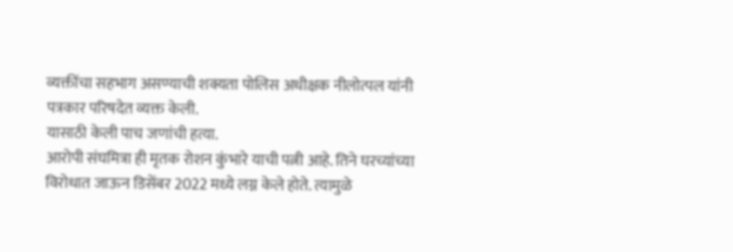व्यक्तींचा सहभाग असण्याची शक्यता पोलिस अधीक्षक नीलोत्पल यांनी पत्रकार परिषदेत व्यक्त केली.
यासाठी केली पाच जणांची हत्या.
आरोपी संघमित्रा ही मृतक रोशन कुंभारे याची पत्नी आहे. तिने घरच्यांच्या विरोधात जाऊन डिसेंबर 2022 मध्ये लग्न केले होते. त्यामुळे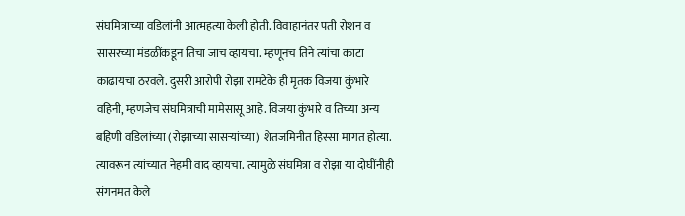संघमित्राच्या वडिलांनी आत्महत्या केली होती. विवाहानंतर पती रोशन व सासरच्या मंडळींकडून तिचा जाच व्हायचा. म्हणूनच तिने त्यांचा काटा काढायचा ठरवले. दुसरी आरोपी रोझा रामटेके ही मृतक विजया कुंभारे वहिनी, म्हणजेच संघमित्राची मामेसासू आहे. विजया कुंभारे व तिच्या अन्य बहिणी वडिलांच्या (रोझाच्या सासऱ्यांच्या) शेतजमिनीत हिस्सा मागत होत्या. त्यावरून त्यांच्यात नेहमी वाद व्हायचा. त्यामुळे संघमित्रा व रोझा या दोघींनीही संगनमत केले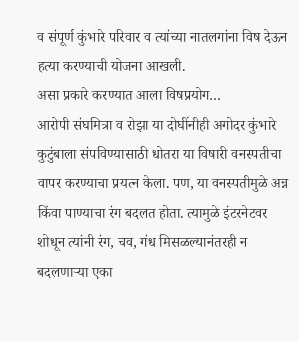व संपूर्ण कुंभारे परिवार व त्यांच्या नातलगांना विष देऊन हत्या करण्याची योजना आखली.
असा प्रकारे करण्यात आला विषप्रयोग…
आरोपी संघमित्रा व रोझा या दोघींनीही अगोदर कुंभारे कुटुंबाला संपविण्यासाठी धोतरा या विषारी वनस्पतीचा वापर करण्याचा प्रयत्न केला. पण, या वनस्पतीमुळे अन्न किंवा पाण्याचा रंग बदलत होता. त्यामुळे इंटरनेटवर शोधून त्यांनी रंग, चव, गंध मिसळल्यानंतरही न बदलणाऱ्या एका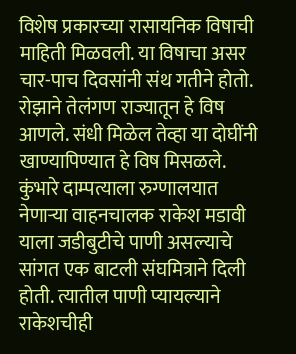विशेष प्रकारच्या रासायनिक विषाची माहिती मिळवली. या विषाचा असर चार-पाच दिवसांनी संथ गतीने होतो. रोझाने तेलंगण राज्यातून हे विष आणले. संधी मिळेल तेव्हा या दोघींनी खाण्यापिण्यात हे विष मिसळले. कुंभारे दाम्पत्याला रुग्णालयात नेणाऱ्या वाहनचालक राकेश मडावी याला जडीबुटीचे पाणी असल्याचे सांगत एक बाटली संघमित्राने दिली होती. त्यातील पाणी प्यायल्याने राकेशचीही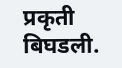प्रकृती बिघडली.